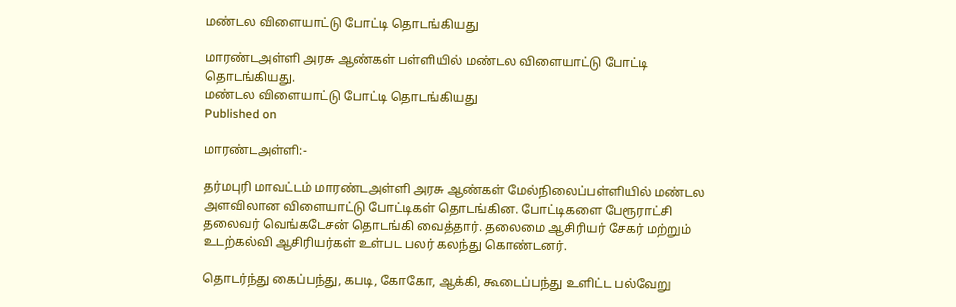மண்டல விளையாட்டு போட்டி தொடங்கியது

மாரண்டஅள்ளி அரசு ஆண்கள் பள்ளியில் மண்டல விளையாட்டு போட்டி தொடங்கியது.
மண்டல விளையாட்டு போட்டி தொடங்கியது
Published on

மாரண்டஅள்ளி:-

தர்மபுரி மாவட்டம் மாரண்டஅள்ளி அரசு ஆண்கள் மேல்நிலைப்பள்ளியில் மண்டல அளவிலான விளையாட்டு போட்டிகள் தொடங்கின. போட்டிகளை பேரூராட்சி தலைவர் வெங்கடேசன் தொடங்கி வைத்தார். தலைமை ஆசிரியர் சேகர் மற்றும் உடற்கல்வி ஆசிரியர்கள் உள்பட பலர் கலந்து கொண்டனர்.

தொடர்ந்து கைப்பந்து, கபடி, கோகோ, ஆக்கி, கூடைப்பந்து உளிட்ட பல்வேறு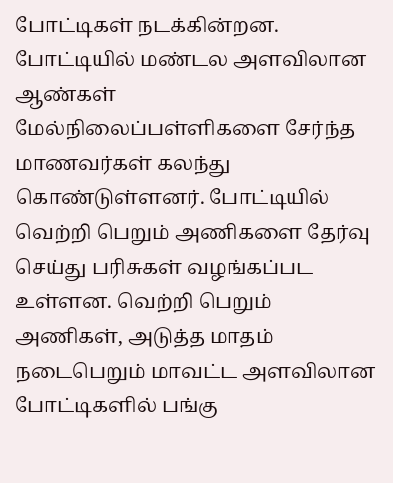போட்டிகள் நடக்கின்றன. போட்டியில் மண்டல அளவிலான ஆண்கள் மேல்நிலைப்பள்ளிகளை சேர்ந்த மாணவர்கள் கலந்து கொண்டுள்ளனர். போட்டியில் வெற்றி பெறும் அணிகளை தேர்வு செய்து பரிசுகள் வழங்கப்பட உள்ளன. வெற்றி பெறும் அணிகள், அடுத்த மாதம் நடைபெறும் மாவட்ட அளவிலான போட்டிகளில் பங்கு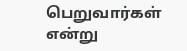பெறுவார்கள் என்று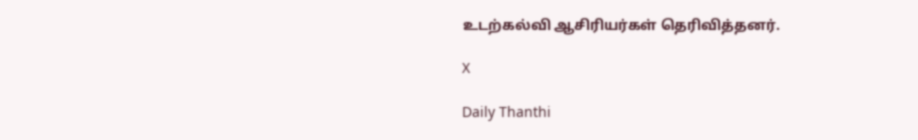உடற்கல்வி ஆசிரியர்கள் தெரிவித்தனர்.

X

Daily Thanthi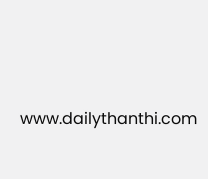www.dailythanthi.com